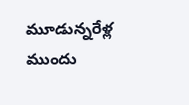మూడున్నరేళ్ల ముందు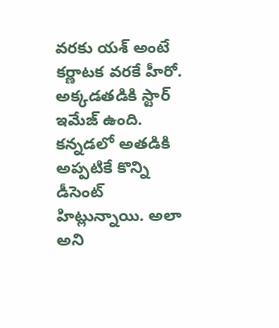వరకు యశ్ అంటే కర్ణాటక వరకే హీరో. అక్కడతడికి స్టార్ ఇమేజ్ ఉంది. కన్నడలో అతడికి అప్పటికే కొన్ని డీసెంట్ హిట్లున్నాయి. అలా అని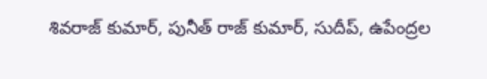శివరాజ్ కుమార్, పునీత్ రాజ్ కుమార్, సుదీప్, ఉపేంద్రల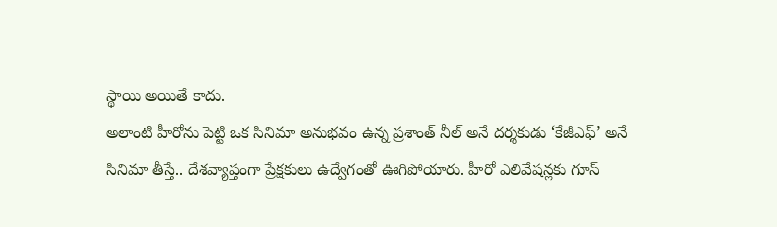స్థాయి అయితే కాదు.
అలాంటి హీరోను పెట్టి ఒక సినిమా అనుభవం ఉన్న ప్రశాంత్ నీల్ అనే దర్శకుడు ‘కేజీఎఫ్’ అనే సినిమా తీస్తే.. దేశవ్యాప్తంగా ప్రేక్షకులు ఉద్వేగంతో ఊగిపోయారు. హీరో ఎలివేషన్లకు గూస్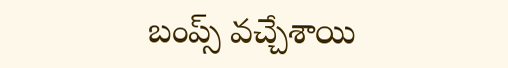బంప్స్ వచ్చేశాయి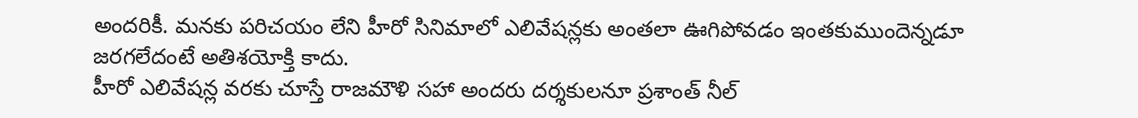అందరికీ. మనకు పరిచయం లేని హీరో సినిమాలో ఎలివేషన్లకు అంతలా ఊగిపోవడం ఇంతకుముందెన్నడూ జరగలేదంటే అతిశయోక్తి కాదు.
హీరో ఎలివేషన్ల వరకు చూస్తే రాజమౌళి సహా అందరు దర్శకులనూ ప్రశాంత్ నీల్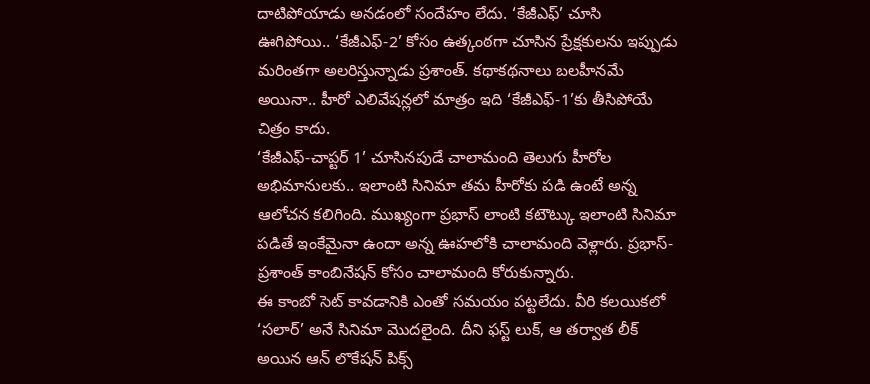దాటిపోయాడు అనడంలో సందేహం లేదు. ‘కేజీఎఫ్’ చూసి ఊగిపోయి.. ‘కేజీఎఫ్-2’ కోసం ఉత్కంఠగా చూసిన ప్రేక్షకులను ఇప్పుడు మరింతగా అలరిస్తున్నాడు ప్రశాంత్. కథాకథనాలు బలహీనమే అయినా.. హీరో ఎలివేషన్లలో మాత్రం ఇది ‘కేజీఎఫ్-1’కు తీసిపోయే చిత్రం కాదు.
‘కేజీఎఫ్-చాప్టర్ 1’ చూసినపుడే చాలామంది తెలుగు హీరోల అభిమానులకు.. ఇలాంటి సినిమా తమ హీరోకు పడి ఉంటే అన్న ఆలోచన కలిగింది. ముఖ్యంగా ప్రభాస్ లాంటి కటౌట్కు ఇలాంటి సినిమా పడితే ఇంకేమైనా ఉందా అన్న ఊహలోకి చాలామంది వెళ్లారు. ప్రభాస్-ప్రశాంత్ కాంబినేషన్ కోసం చాలామంది కోరుకున్నారు.
ఈ కాంబో సెట్ కావడానికి ఎంతో సమయం పట్టలేదు. వీరి కలయికలో ‘సలార్’ అనే సినిమా మొదలైంది. దీని ఫస్ట్ లుక్, ఆ తర్వాత లీక్ అయిన ఆన్ లొకేషన్ పిక్స్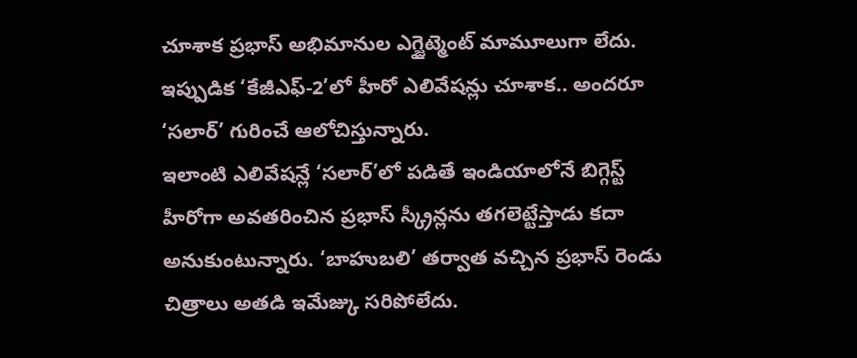చూశాక ప్రభాస్ అభిమానుల ఎగ్జైట్మెంట్ మామూలుగా లేదు. ఇప్పుడిక ‘కేజీఎఫ్-2’లో హీరో ఎలివేషన్లు చూశాక.. అందరూ ‘సలార్’ గురించే ఆలోచిస్తున్నారు.
ఇలాంటి ఎలివేషన్లే ‘సలార్’లో పడితే ఇండియాలోనే బిగ్గెస్ట్ హీరోగా అవతరించిన ప్రభాస్ స్క్రీన్లను తగలెట్టేస్తాడు కదా అనుకుంటున్నారు. ‘బాహుబలి’ తర్వాత వచ్చిన ప్రభాస్ రెండు చిత్రాలు అతడి ఇమేజ్కు సరిపోలేదు.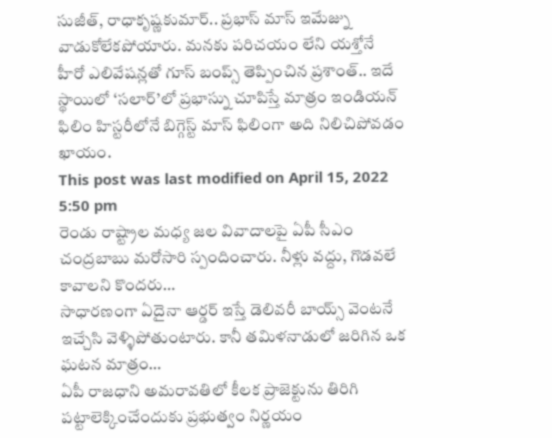సుజీత్, రాధాకృష్ణకుమార్.. ప్రభాస్ మాస్ ఇమేజ్ను వాడుకోలేకపోయారు. మనకు పరిచయం లేని యశ్తోనే హీరో ఎలివేషన్లతో గూస్ బంప్స్ తెప్పించిన ప్రశాంత్.. ఇదే స్థాయిలో ‘సలార్’లో ప్రభాస్ను చూపిస్తే మాత్రం ఇండియన్ ఫిలిం హిస్టరీలోనే బిగ్గెస్ట్ మాస్ ఫిలింగా అది నిలిచిపోవడం ఖాయం.
This post was last modified on April 15, 2022 5:50 pm
రెండు రాష్ట్రాల మధ్య జల వివాదాలపై ఏపీ సీఎం చంద్రబాబు మరోసారి స్పందించారు. నీళ్లు వద్దు, గొడవలే కావాలని కొందరు…
సాధారణంగా ఏదైనా ఆర్డర్ ఇస్తే డెలివరీ బాయ్స్ వెంటనే ఇచ్చేసి వెళ్ళిపోతుంటారు. కానీ తమిళనాడులో జరిగిన ఒక ఘటన మాత్రం…
ఏపీ రాజధాని అమరావతిలో కీలక ప్రాజెక్టును తిరిగి పట్టాలెక్కించేందుకు ప్రభుత్వం నిర్ణయం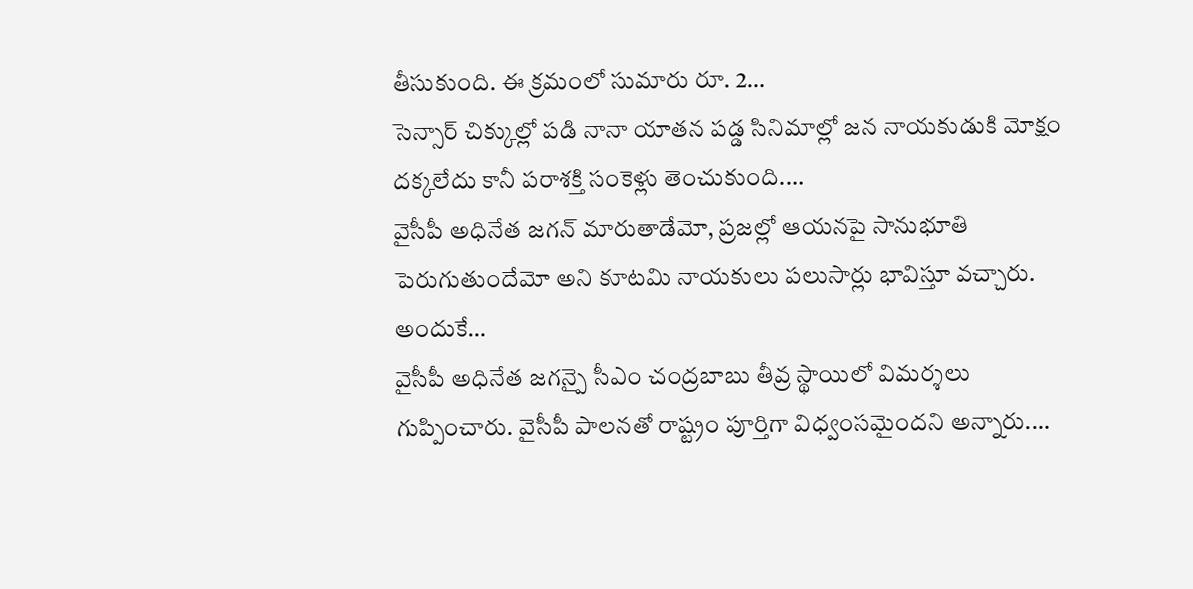తీసుకుంది. ఈ క్రమంలో సుమారు రూ. 2…
సెన్సార్ చిక్కుల్లో పడి నానా యాతన పడ్డ సినిమాల్లో జన నాయకుడుకి మోక్షం దక్కలేదు కానీ పరాశక్తి సంకెళ్లు తెంచుకుంది.…
వైసీపీ అధినేత జగన్ మారుతాడేమో, ప్రజల్లో ఆయనపై సానుభూతి పెరుగుతుందేమో అని కూటమి నాయకులు పలుసార్లు భావిస్తూ వచ్చారు. అందుకే…
వైసీపీ అధినేత జగన్పై సీఎం చంద్రబాబు తీవ్ర స్థాయిలో విమర్శలు గుప్పించారు. వైసీపీ పాలనతో రాష్ట్రం పూర్తిగా విధ్వంసమైందని అన్నారు.…